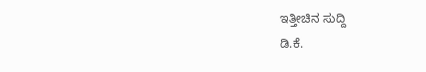ಇತ್ತೀಚಿನ ಸುದ್ದಿ
ಡಿ.ಕೆ.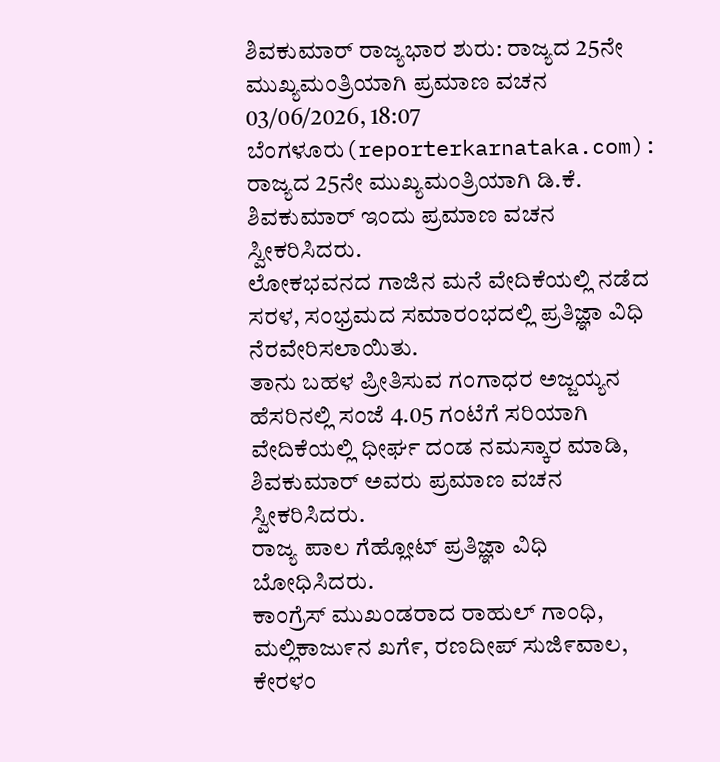ಶಿವಕುಮಾರ್ ರಾಜ್ಯಭಾರ ಶುರು: ರಾಜ್ಯದ 25ನೇ ಮುಖ್ಯಮಂತ್ರಿಯಾಗಿ ಪ್ರಮಾಣ ವಚನ
03/06/2026, 18:07
ಬೆಂಗಳೂರು(reporterkarnataka.com): ರಾಜ್ಯದ 25ನೇ ಮುಖ್ಯಮಂತ್ರಿಯಾಗಿ ಡಿ.ಕೆ. ಶಿವಕುಮಾರ್ ಇಂದು ಪ್ರಮಾಣ ವಚನ ಸ್ವೀಕರಿಸಿದರು.
ಲೋಕಭವನದ ಗಾಜಿನ ಮನೆ ವೇದಿಕೆಯಲ್ಲಿ ನಡೆದ ಸರಳ, ಸಂಭ್ರಮದ ಸಮಾರಂಭದಲ್ಲಿ ಪ್ರತಿಜ್ಞಾ ವಿಧಿ ನೆರವೇರಿಸಲಾಯಿತು.
ತಾನು ಬಹಳ ಪ್ರೀತಿಸುವ ಗಂಗಾಧರ ಅಜ್ಜಯ್ಯನ ಹೆಸರಿನಲ್ಲಿ ಸಂಜೆ 4.05 ಗಂಟೆಗೆ ಸರಿಯಾಗಿ ವೇದಿಕೆಯಲ್ಲಿ ಧೀರ್ಘ ದಂಡ ನಮಸ್ಕಾರ ಮಾಡಿ, ಶಿವಕುಮಾರ್ ಅವರು ಪ್ರಮಾಣ ವಚನ ಸ್ವೀಕರಿಸಿದರು.
ರಾಜ್ಯ ಪಾಲ ಗೆಹ್ಲೋಟ್ ಪ್ರತಿಜ್ಞಾ ವಿಧಿ ಬೋಧಿಸಿದರು.
ಕಾಂಗ್ರೆಸ್ ಮುಖಂಡರಾದ ರಾಹುಲ್ ಗಾಂಧಿ, ಮಲ್ಲಿಕಾಜು೯ನ ಖಗೆ೯, ರಣದೀಪ್ ಸುಜಿ೯ವಾಲ, ಕೇರಳಂ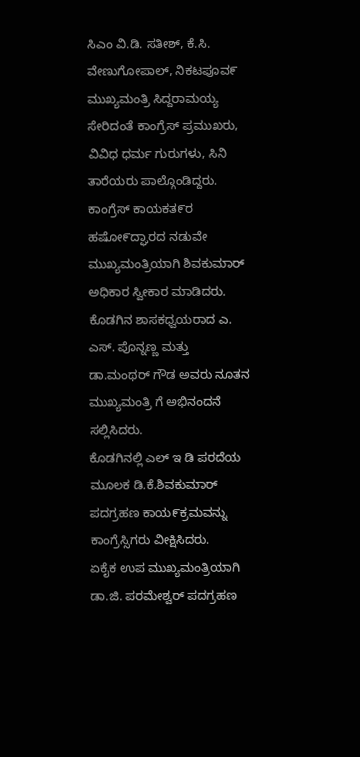ಸಿಎಂ ವಿ.ಡಿ. ಸತೀಶ್, ಕೆ.ಸಿ. ವೇಣುಗೋಪಾಲ್, ನಿಕಟಪೂವ೯ ಮುಖ್ಯಮಂತ್ರಿ ಸಿದ್ದರಾಮಯ್ಯ ಸೇರಿದಂತೆ ಕಾಂಗ್ರೆಸ್ ಪ್ರಮುಖರು, ವಿವಿಧ ಧರ್ಮ ಗುರುಗಳು, ಸಿನಿ ತಾರೆಯರು ಪಾಲ್ಗೊಂಡಿದ್ದರು.
ಕಾಂಗ್ರೆಸ್ ಕಾಯಕತ೯ರ ಹಷೋ೯ದ್ಘಾರದ ನಡುವೇ ಮುಖ್ಯಮಂತ್ರಿಯಾಗಿ ಶಿವಕುಮಾರ್ ಅಧಿಕಾರ ಸ್ವೀಕಾರ ಮಾಡಿದರು.
ಕೊಡಗಿನ ಶಾಸಕಧ್ವಯರಾದ ಎ. ಎಸ್. ಪೊನ್ನಣ್ಣ ಮತ್ತು
ಡಾ.ಮಂಥರ್ ಗೌಡ ಅವರು ನೂತನ ಮುಖ್ಯಮಂತ್ರಿ ಗೆ ಅಭಿನಂದನೆ ಸಲ್ಲಿಸಿದರು.
ಕೊಡಗಿನಲ್ಲಿ ಎಲ್ ಇ ಡಿ ಪರದೆಯ ಮೂಲಕ ಡಿ.ಕೆ.ಶಿವಕುಮಾರ್ ಪದಗ್ರಹಣ ಕಾಯ೯ಕ್ರಮವನ್ನು ಕಾಂಗ್ರೆಸ್ಸಿಗರು ವೀಕ್ಷಿಸಿದರು.
ಏಕೈಕ ಉಪ ಮುಖ್ಯಮಂತ್ರಿಯಾಗಿ ಡಾ.ಜಿ. ಪರಮೇಶ್ವರ್ ಪದಗ್ರಹಣ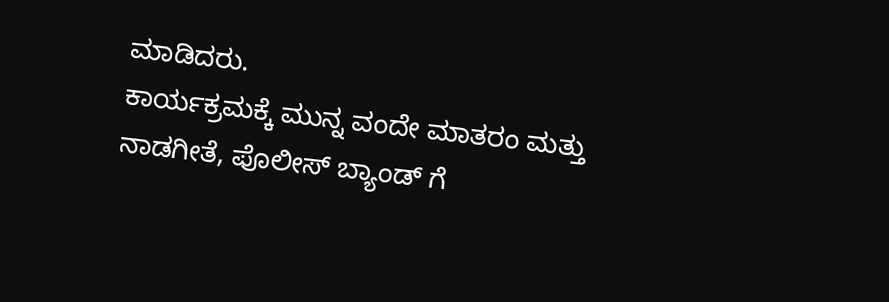ಮಾಡಿದರು.
ಕಾರ್ಯಕ್ರಮಕ್ಕೆ ಮುನ್ನ ವಂದೇ ಮಾತರಂ ಮತ್ತು ನಾಡಗೀತೆ, ಪೊಲೀಸ್ ಬ್ಯಾಂಡ್ ಗೆ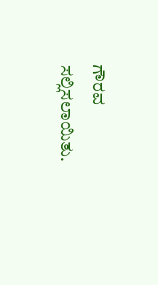ಗೌರವ ಸಲ್ಲಿಸಲಾಯಿತು.